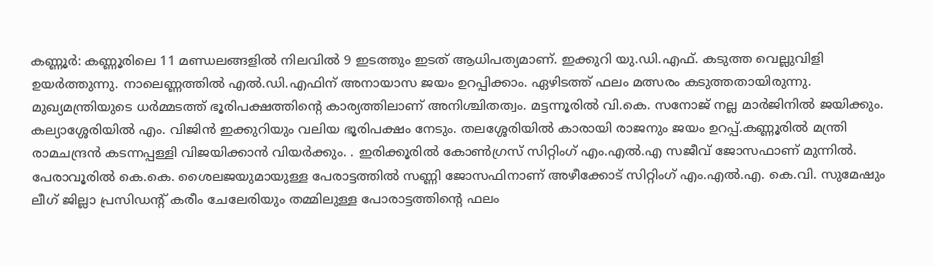കണ്ണൂർ: കണ്ണൂരിലെ 11 മണ്ഡലങ്ങളിൽ നിലവിൽ 9 ഇടത്തും ഇടത് ആധിപത്യമാണ്. ഇക്കുറി യു.ഡി.എഫ്. കടുത്ത വെല്ലുവിളി ഉയർത്തുന്നു. നാലെണ്ണത്തിൽ എൽ.ഡി.എഫിന് അനായാസ ജയം ഉറപ്പിക്കാം. ഏഴിടത്ത് ഫലം മത്സരം കടുത്തതായിരുന്നു. മുഖ്യമന്ത്രിയുടെ ധർമ്മടത്ത് ഭൂരിപക്ഷത്തിന്റെ കാര്യത്തിലാണ് അനിശ്ചിതത്വം. മട്ടന്നൂരിൽ വി.കെ. സനോജ് നല്ല മാർജിനിൽ ജയിക്കും. കല്യാശ്ശേരിയിൽ എം. വിജിൻ ഇക്കുറിയും വലിയ ഭൂരിപക്ഷം നേടും. തലശ്ശേരിയിൽ കാരായി രാജനും ജയം ഉറപ്പ്.കണ്ണൂരിൽ മന്ത്രി രാമചന്ദ്രൻ കടന്നപ്പള്ളി വിജയിക്കാൻ വിയർക്കും. . ഇരിക്കൂരിൽ കോൺഗ്രസ് സിറ്റിംഗ് എം.എൽ.എ സജീവ് ജോസഫാണ് മുന്നിൽ.
പേരാവൂരിൽ കെ.കെ. ശൈലജയുമായുള്ള പേരാട്ടത്തിൽ സണ്ണി ജോസഫിനാണ് അഴീക്കോട് സിറ്റിംഗ് എം.എൽ.എ. കെ.വി. സുമേഷും ലീഗ് ജില്ലാ പ്രസിഡന്റ് കരീം ചേലേരിയും തമ്മിലുള്ള പോരാട്ടത്തിന്റെ ഫലം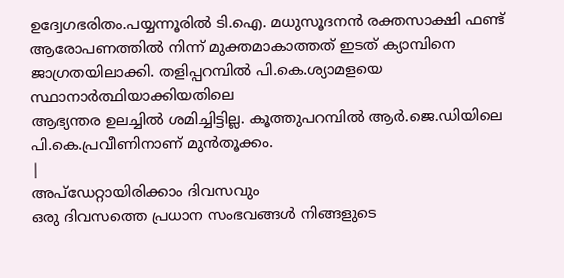ഉദ്വേഗഭരിതം.പയ്യന്നൂരിൽ ടി.ഐ. മധുസൂദനൻ രക്തസാക്ഷി ഫണ്ട് ആരോപണത്തിൽ നിന്ന് മുക്തമാകാത്തത് ഇടത് ക്യാമ്പിനെ ജാഗ്രതയിലാക്കി. തളിപ്പറമ്പിൽ പി.കെ.ശ്യാമളയെ സ്ഥാനാർത്ഥിയാക്കിയതിലെ
ആഭ്യന്തര ഉലച്ചിൽ ശമിച്ചിട്ടില്ല. കൂത്തുപറമ്പിൽ ആർ.ജെ.ഡിയിലെ പി.കെ.പ്രവീണിനാണ് മുൻതൂക്കം.
|
അപ്ഡേറ്റായിരിക്കാം ദിവസവും
ഒരു ദിവസത്തെ പ്രധാന സംഭവങ്ങൾ നിങ്ങളുടെ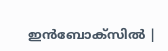ഇൻബോക്സിൽ |